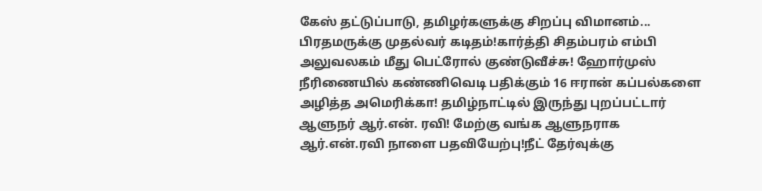கேஸ் தட்டுப்பாடு, தமிழர்களுக்கு சிறப்பு விமானம்... பிரதமருக்கு முதல்வர் கடிதம்!கார்த்தி சிதம்பரம் எம்பி அலுவலகம் மீது பெட்ரோல் குண்டுவீச்சு! ஹோர்முஸ் நீரிணையில் கண்ணிவெடி பதிக்கும் 16 ஈரான் கப்பல்களை அழித்த அமெரிக்கா! தமிழ்நாட்டில் இருந்து புறப்பட்டார் ஆளுநர் ஆர்.என். ரவி! மேற்கு வங்க ஆளுநராக ஆர்.என்.ரவி நாளை பதவியேற்பு!நீட் தேர்வுக்கு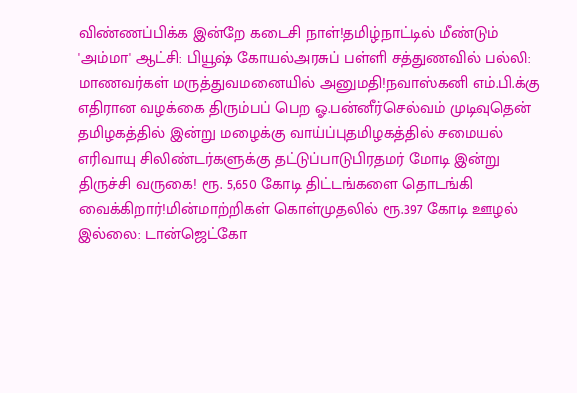விண்ணப்பிக்க இன்றே கடைசி நாள்!தமிழ்நாட்டில் மீண்டும் 'அம்மா' ஆட்சி: பியூஷ் கோயல்அரசுப் பள்ளி சத்துணவில் பல்லி: மாணவர்கள் மருத்துவமனையில் அனுமதி!நவாஸ்கனி எம்.பி.க்கு எதிரான வழக்கை திரும்பப் பெற ஓ.பன்னீர்செல்வம் முடிவுதென் தமிழகத்தில் இன்று மழைக்கு வாய்ப்புதமிழகத்தில் சமையல் எரிவாயு சிலிண்டர்களுக்கு தட்டுப்பாடுபிரதமர் மோடி இன்று திருச்சி வருகை! ரூ. 5,650 கோடி திட்டங்களை தொடங்கி வைக்கிறார்!மின்மாற்றிகள் கொள்முதலில் ரூ.397 கோடி ஊழல் இல்லை: டான்ஜெட்கோ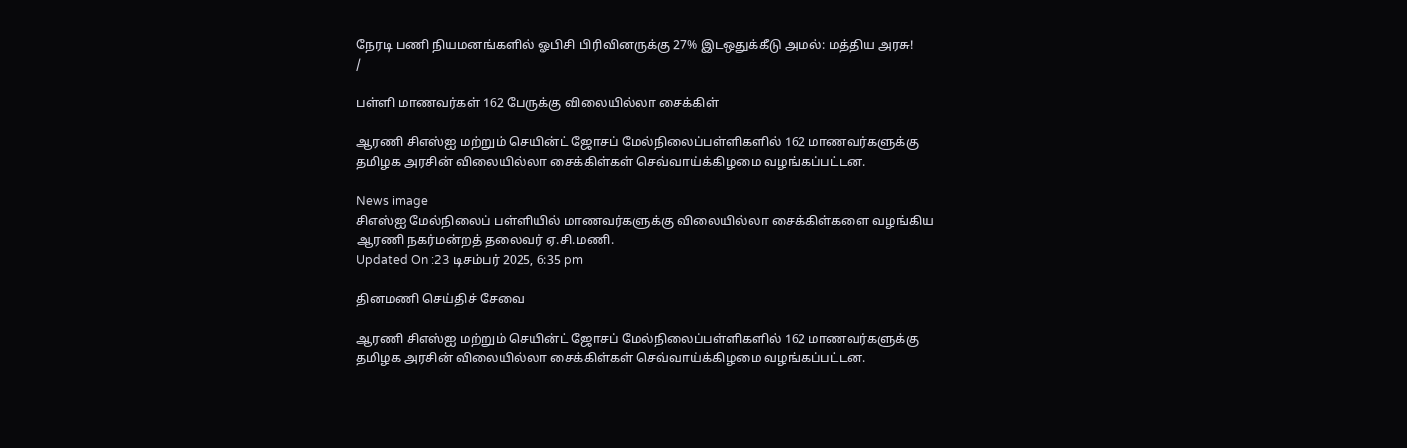நேரடி பணி நியமனங்களில் ஓபிசி பிரிவினருக்கு 27% இடஒதுக்கீடு அமல்: மத்திய அரசு!
/

பள்ளி மாணவர்கள் 162 பேருக்கு விலையில்லா சைக்கிள்

ஆரணி சிஎஸ்ஐ மற்றும் செயின்ட் ஜோசப் மேல்நிலைப்பள்ளிகளில் 162 மாணவர்களுக்கு தமிழக அரசின் விலையில்லா சைக்கிள்கள் செவ்வாய்க்கிழமை வழங்கப்பட்டன.

News image
சிஎஸ்ஐ மேல்நிலைப் பள்ளியில் மாணவர்களுக்கு விலையில்லா சைக்கிள்களை வழங்கிய ஆரணி நகர்மன்றத் தலைவர் ஏ.சி.மணி.
Updated On :23 டிசம்பர் 2025, 6:35 pm

தினமணி செய்திச் சேவை

ஆரணி சிஎஸ்ஐ மற்றும் செயின்ட் ஜோசப் மேல்நிலைப்பள்ளிகளில் 162 மாணவர்களுக்கு தமிழக அரசின் விலையில்லா சைக்கிள்கள் செவ்வாய்க்கிழமை வழங்கப்பட்டன.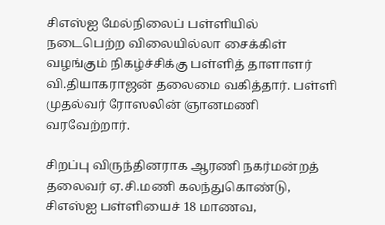சிஎஸ்ஐ மேல்நிலைப் பள்ளியில் நடைபெற்ற விலையில்லா சைக்கிள் வழங்கும் நிகழ்ச்சிக்கு பள்ளித் தாளாளர் வி.தியாகராஜன் தலைமை வகித்தார். பள்ளி முதல்வர் ரோஸலின் ஞானமணி வரவேற்றார்.

சிறப்பு விருந்தினராக ஆரணி நகர்மன்றத் தலைவர் ஏ.சி.மணி கலந்துகொண்டு, சிஎஸ்ஐ பள்ளியைச் 18 மாணவ,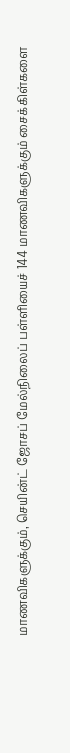மாணவிகளுக்கும், செயின்ட் ஜோசப் மேல்நிலைப் பள்ளியைச் 144 மாணவிகளுக்கும் சைக்கிள்களை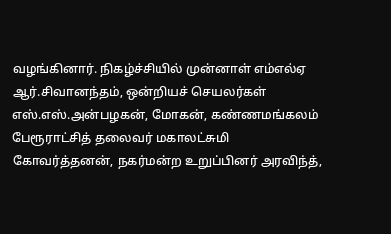வழங்கினார். நிகழ்ச்சியில் முன்னாள் எம்எல்ஏ ஆர்.சிவானந்தம், ஒன்றியச் செயலர்கள் எஸ்.எஸ்.அன்பழகன், மோகன், கண்ணமங்கலம் பேரூராட்சித் தலைவர் மகாலட்சுமி கோவர்த்தனன், நகர்மன்ற உறுப்பினர் அரவிந்த்,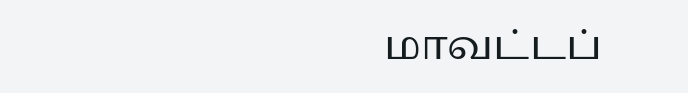மாவட்டப்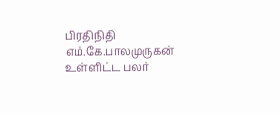பிரதிநிதி எம்.கே.பாலமுருகன் உள்ளிட்ட பலர்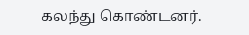கலந்து கொண்டனர்.